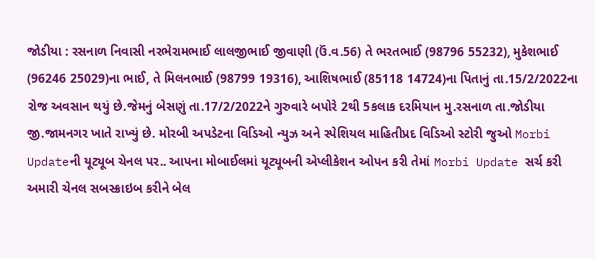જોડીયા : રસનાળ નિવાસી નરભેરામભાઈ લાલજીભાઈ જીવાણી (ઉં.વ.56) તે ભરતભાઈ (98796 55232), મુકેશભાઈ (96246 25029)ના ભાઈ, તે મિલનભાઈ (98799 19316), આશિષભાઈ (85118 14724)ના પિતાનું તા.15/2/2022ના રોજ અવસાન થયું છે.જેમનું બેસણું તા.17/2/2022ને ગુરુવારે બપોરે 2થી 5કલાક દરમિયાન મુ.રસનાળ તા.જોડીયા જી.જામનગર ખાતે રાખ્યું છે. મોરબી અપડેટના વિડિઓ ન્યુઝ અને સ્પેશિયલ માહિતીપ્રદ વિડિઓ સ્ટોરી જુઓ Morbi Updateની યૂટ્યૂબ ચેનલ પર.. આપના મોબાઈલમાં યૂટ્યૂબની એપ્લીકેશન ઓપન કરી તેમાં Morbi Update સર્ચ કરી અમારી ચેનલ સબસ્ક્રાઇબ કરીને બેલ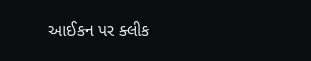આઈકન પર ક્લીક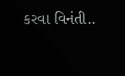કરવા વિનંતી..